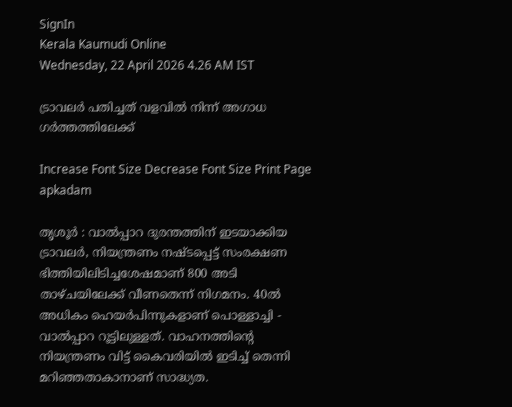SignIn
Kerala Kaumudi Online
Wednesday, 22 April 2026 4.26 AM IST

ട്രാവലർ പതിച്ചത് വളവിൽ നിന്ന് അഗാധ ഗർത്തത്തിലേക്ക്

Increase Font Size Decrease Font Size Print Page
apkadam

തൃശൂർ : വാൽപ്പാറ ദുരന്തത്തിന് ഇടയാക്കിയ ട്രാവലർ, നിയന്ത്രണം നഷ്ടപ്പെട്ട് സംരക്ഷണ ഭിത്തിയിലിടിച്ചശേഷമാണ് 800 അടി താഴ്ചയിലേക്ക് വീണതെന്ന് നിഗമനം. 40ൽ അധികം ഹെയർപിന്നുകളാണ് പൊള്ളാച്ചി - വാൽപ്പാറ റൂട്ടിലുള്ളത്. വാഹനത്തിന്റെ നിയന്ത്രണം വിട്ട് കൈവരിയിൽ ഇടിച്ച് തെന്നി മറിഞ്ഞതാകാനാണ് സാദ്ധ്യത.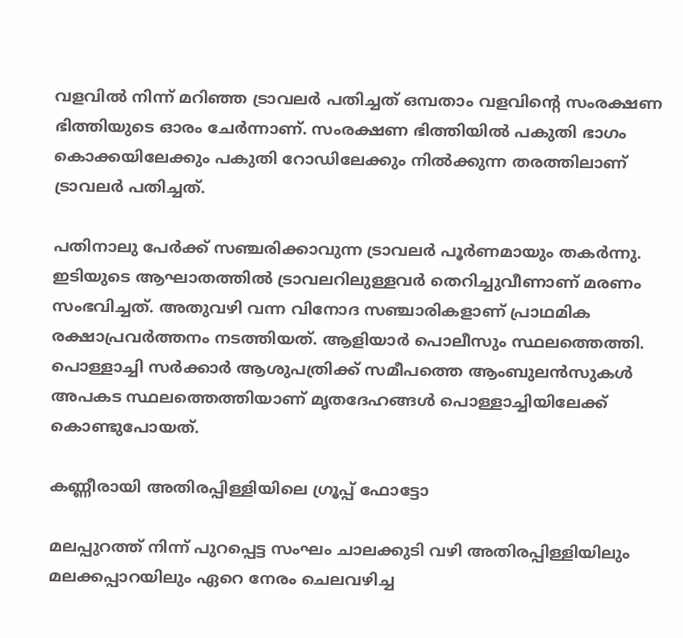വളവിൽ നിന്ന് മറിഞ്ഞ ട്രാവലർ പതിച്ചത് ഒമ്പതാം വളവിന്റെ സംരക്ഷണ ഭിത്തിയുടെ ഓരം ചേർന്നാണ്. സംരക്ഷണ ഭിത്തിയിൽ പകുതി ഭാഗം കൊക്കയിലേക്കും പകുതി റോഡിലേക്കും നിൽക്കുന്ന തരത്തിലാണ് ട്രാവലർ പതിച്ചത്.

പതിനാലു പേർക്ക് സഞ്ചരിക്കാവുന്ന ട്രാവലർ പൂർണമായും തകർന്നു. ഇടിയുടെ ആഘാതത്തിൽ ട്രാവലറിലുള്ളവർ തെറിച്ചുവീണാണ് മരണം സംഭവിച്ചത്. അതുവഴി വന്ന വിനോദ സഞ്ചാരികളാണ് പ്രാഥമിക രക്ഷാപ്രവർത്തനം നടത്തിയത്. ആളിയാർ പൊലീസും സ്ഥലത്തെത്തി. പൊള്ളാച്ചി സർക്കാർ ആശുപത്രിക്ക് സമീപത്തെ ആംബുലൻസുകൾ അപകട സ്ഥലത്തെത്തിയാണ് മൃതദേഹങ്ങൾ പൊള്ളാച്ചിയിലേക്ക് കൊണ്ടുപോയത്.

കണ്ണീരായി അതിരപ്പിള്ളിയിലെ ഗ്രൂപ്പ് ഫോട്ടോ

മലപ്പുറത്ത് നിന്ന് പുറപ്പെട്ട സംഘം ചാലക്കുടി വഴി അതിരപ്പിള്ളിയിലും മലക്കപ്പാറയിലും ഏറെ നേരം ചെലവഴിച്ച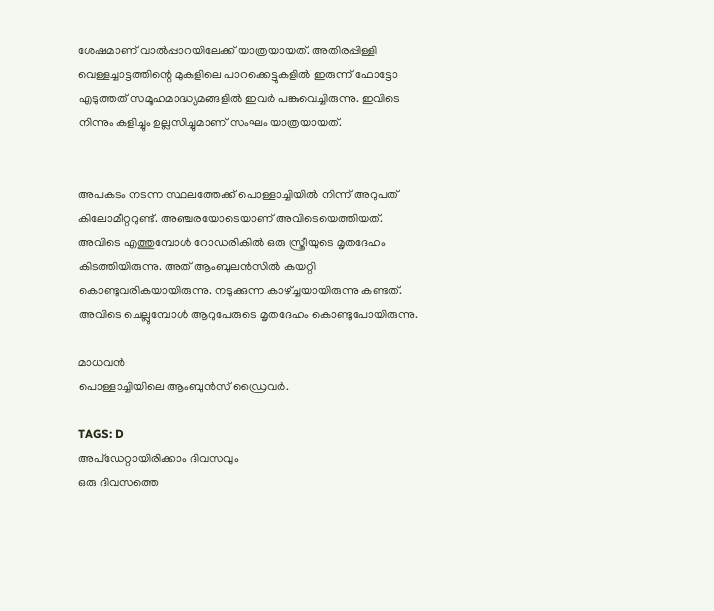ശേഷമാണ് വാൽപ്പാറയിലേക്ക് യാത്രയായത്. അതിരപ്പിള്ളി വെള്ളച്ചാട്ടത്തിന്റെ മുകളിലെ പാറക്കെട്ടുകളിൽ ഇരുന്ന് ഫോട്ടോ എടുത്തത് സമൂഹമാദ്ധ്യമങ്ങളിൽ ഇവർ പങ്കുവെച്ചിരുന്നു. ഇവിടെ നിന്നും കളിച്ചും ഉല്ലസിച്ചുമാണ് സംഘം യാത്രയായത്.


അപകടം നടന്ന സ്ഥലത്തേക്ക് പൊള്ളാച്ചിയിൽ നിന്ന് അറുപത് കിലോമീറ്ററുണ്ട്. അഞ്ചരയോടെയാണ് അവിടെയെത്തിയത്. അവിടെ എത്തുമ്പോൾ റോഡരികിൽ ഒരു സ്ത്രീയുടെ മൃതദേഹം കിടത്തിയിരുന്നു. അത് ആംബുലൻസിൽ കയറ്റി കൊണ്ടുവരികയായിരുന്നു. നടുക്കുന്ന കാഴ്ച്ചയായിരുന്നു കണ്ടത്. അവിടെ ചെല്ലുമ്പോൾ ആറുപേരുടെ മൃതദേഹം കൊണ്ടുപോയിരുന്നു.

മാധവൻ
പൊള്ളാച്ചിയിലെ ആംബുൻസ് ഡ്രൈവർ.

TAGS: D
അപ്ഡേറ്റായിരിക്കാം ദിവസവും
ഒരു ദിവസത്തെ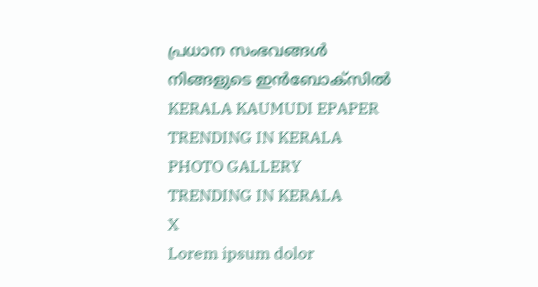പ്രധാന സംഭവങ്ങൾ നിങ്ങളുടെ ഇൻബോക്സിൽ
KERALA KAUMUDI EPAPER
TRENDING IN KERALA
PHOTO GALLERY
TRENDING IN KERALA
X
Lorem ipsum dolor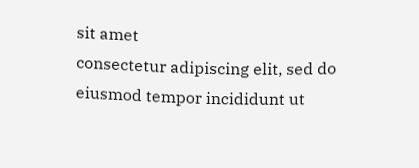sit amet
consectetur adipiscing elit, sed do eiusmod tempor incididunt ut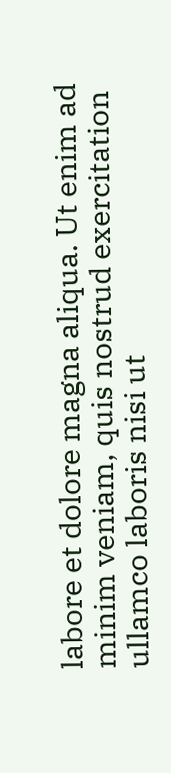labore et dolore magna aliqua. Ut enim ad minim veniam, quis nostrud exercitation ullamco laboris nisi ut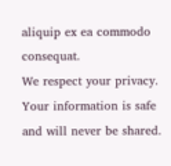aliquip ex ea commodo consequat.
We respect your privacy. Your information is safe and will never be shared.